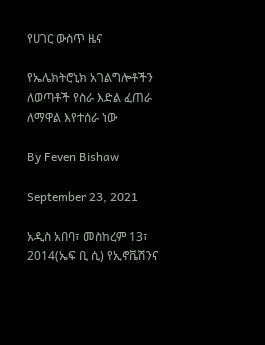የሀገር ውስጥ ዜና

የኤሌክትሮኒክ አገልግሎቶችን ለወጣቶች የስራ እድል ፈጠራ ለማዋል እየተሰራ ነው

By Feven Bishaw

September 23, 2021

አዲስ አበባ፣ መስከረም 13፣ 2014(ኤፍ ቢ ሲ) የኢኖቬሽንና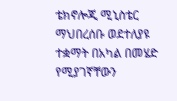ቴክኖሎጂ ሚኒስቴር ማህበረሰቡ ወደተለያዩ ተቋማት በአካል በመሄድ የሚያገኛቸውን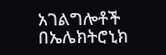አገልግሎቶች በኤሌክትሮኒክ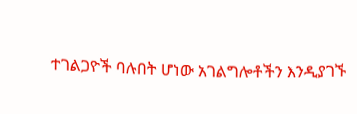ተገልጋዮች ባሉበት ሆነው አገልግሎቶችን እንዲያገኙ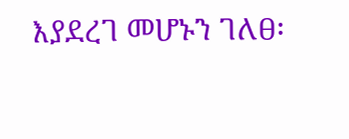እያደረገ መሆኑን ገለፀ፡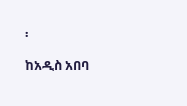፡

ከአዲስ አበባ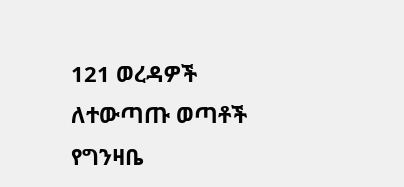121 ወረዳዎች ለተውጣጡ ወጣቶች የግንዛቤ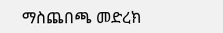ማስጨበጫ መድረክ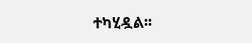ተካሂዷል፡፡